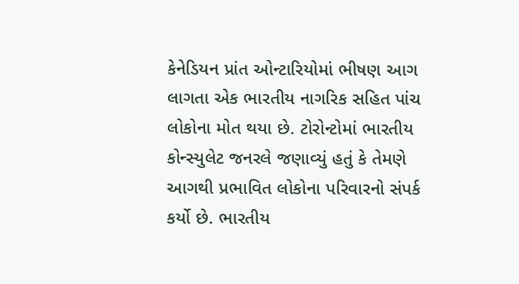કેનેડિયન પ્રાંત ઓન્ટારિયોમાં ભીષણ આગ લાગતા એક ભારતીય નાગરિક સહિત પાંચ લોકોના મોત થયા છે. ટોરોન્ટોમાં ભારતીય કોન્સ્યુલેટ જનરલે જણાવ્યું હતું કે તેમણે આગથી પ્રભાવિત લોકોના પરિવારનો સંપર્ક કર્યો છે. ભારતીય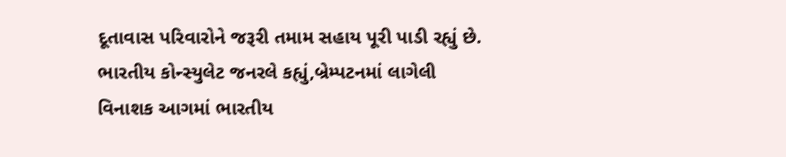દૂતાવાસ પરિવારોને જરૂરી તમામ સહાય પૂરી પાડી રહ્યું છે.
ભારતીય કોન્સ્યુલેટ જનરલે કહ્યું,બ્રેમ્પટનમાં લાગેલી વિનાશક આગમાં ભારતીય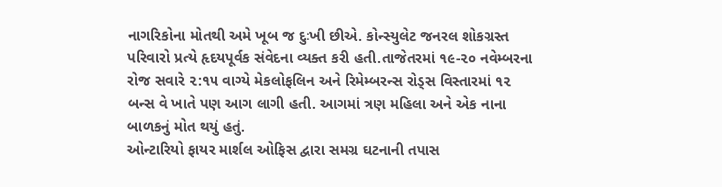નાગરિકોના મોતથી અમે ખૂબ જ દુઃખી છીએ. કોન્સ્યુલેટ જનરલ શોકગ્રસ્ત પરિવારો પ્રત્યે હૃદયપૂર્વક સંવેદના વ્યક્ત કરી હતી.તાજેતરમાં ૧૯-૨૦ નવેમ્બરના રોજ સવારે ૨:૧૫ વાગ્યે મેકલોફલિન અને રિમેમ્બરન્સ રોડ્સ વિસ્તારમાં ૧૨ બન્સ વે ખાતે પણ આગ લાગી હતી. આગમાં ત્રણ મહિલા અને એક નાના બાળકનું મોત થયું હતું.
ઓન્ટારિયો ફાયર માર્શલ ઓફિસ દ્વારા સમગ્ર ઘટનાની તપાસ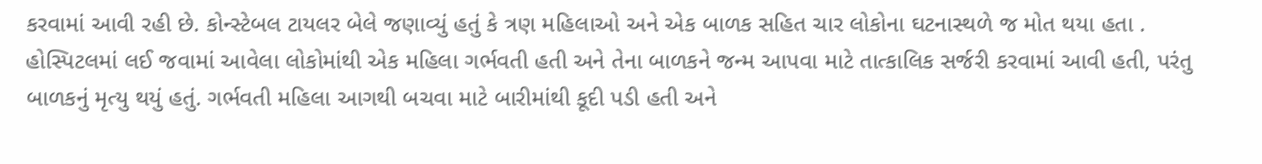કરવામાં આવી રહી છે. કોન્સ્ટેબલ ટાયલર બેલે જણાવ્યું હતું કે ત્રણ મહિલાઓ અને એક બાળક સહિત ચાર લોકોના ઘટનાસ્થળે જ મોત થયા હતા . હોસ્પિટલમાં લઈ જવામાં આવેલા લોકોમાંથી એક મહિલા ગર્ભવતી હતી અને તેના બાળકને જન્મ આપવા માટે તાત્કાલિક સર્જરી કરવામાં આવી હતી, પરંતુ બાળકનું મૃત્યુ થયું હતું. ગર્ભવતી મહિલા આગથી બચવા માટે બારીમાંથી કૂદી પડી હતી અને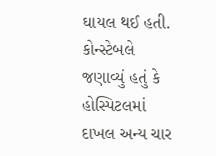ઘાયલ થઈ હતી. કોન્સ્ટેબલે જણાવ્યું હતું કે હોસ્પિટલમાં દાખલ અન્ય ચાર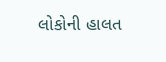લોકોની હાલત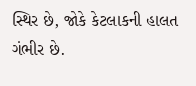સ્થિર છે, જોકે કેટલાકની હાલત ગંભીર છે.